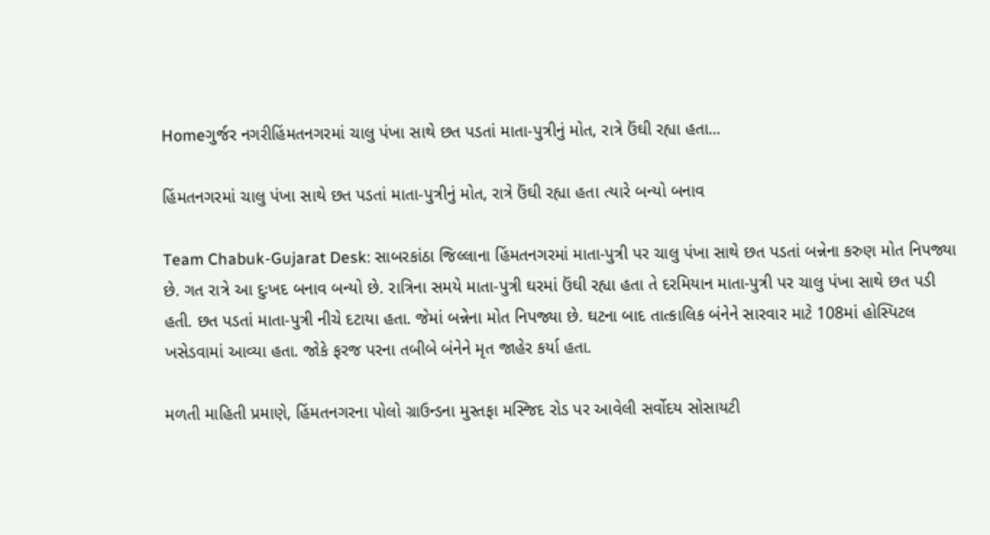Homeગુર્જર નગરીહિંમતનગરમાં ચાલુ પંખા સાથે છત પડતાં માતા-પુત્રીનું મોત, રાત્રે ઉંઘી રહ્યા હતા...

હિંમતનગરમાં ચાલુ પંખા સાથે છત પડતાં માતા-પુત્રીનું મોત, રાત્રે ઉંઘી રહ્યા હતા ત્યારે બન્યો બનાવ

Team Chabuk-Gujarat Desk: સાબરકાંઠા જિલ્લાના હિંમતનગરમાં માતા-પુત્રી પર ચાલુ પંખા સાથે છત પડતાં બન્નેના કરુણ મોત નિપજ્યા છે. ગત રાત્રે આ દુઃખદ બનાવ બન્યો છે. રાત્રિના સમયે માતા-પુત્રી ઘરમાં ઉંઘી રહ્યા હતા તે દરમિયાન માતા-પુત્રી પર ચાલુ પંખા સાથે છત પડી હતી. છત પડતાં માતા-પુત્રી નીચે દટાયા હતા. જેમાં બન્નેના મોત નિપજ્યા છે. ઘટના બાદ તાત્કાલિક બંનેને સારવાર માટે 108માં હોસ્પિટલ ખસેડવામાં આવ્યા હતા. જોકે ફરજ પરના તબીબે બંનેને મૃત જાહેર કર્યા હતા.

મળતી માહિતી પ્રમાણે, હિંમતનગરના પોલો ગ્રાઉન્ડના મુસ્તફા મસ્જિદ રોડ પર આવેલી સર્વોદય સોસાયટી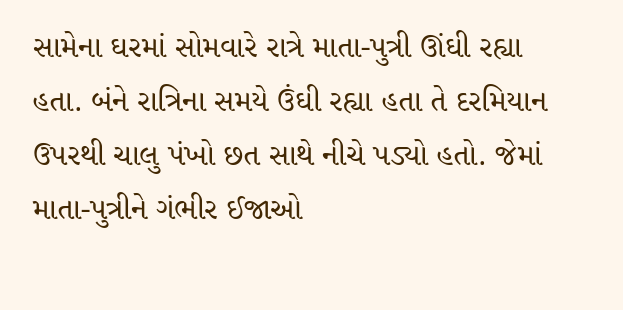સામેના ઘરમાં સોમવારે રાત્રે માતા-પુત્રી ઊંઘી રહ્યા હતા. બંને રાત્રિના સમયે ઉંઘી રહ્યા હતા તે દરમિયાન ઉપરથી ચાલુ પંખો છત સાથે નીચે પડ્યો હતો. જેમાં માતા-પુત્રીને ગંભીર ઈજાઓ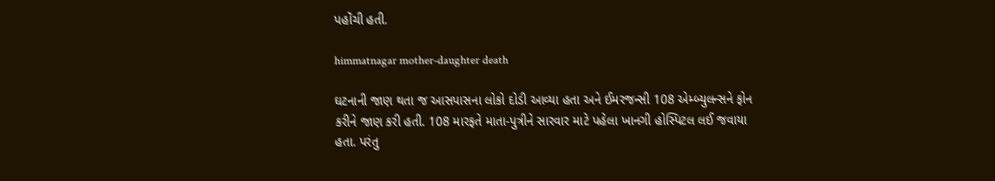પહોંચી હતી.

himmatnagar mother-daughter death

ઘટનાની જાણ થતા જ આસપાસના લોકો દોડી આવ્યા હતા અને ઈમરજન્સી 108 એમ્બ્યુલન્સને ફોન કરીને જાણ કરી હતી. 108 મારફતે માતા-પુત્રીને સારવાર માટે પહેલા ખાનગી હોસ્પિટલ લઈ જવાયા હતા. પરંતુ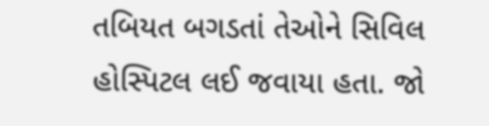તબિયત બગડતાં તેઓને સિવિલ હોસ્પિટલ લઈ જવાયા હતા. જો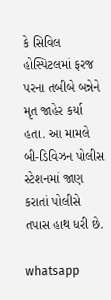કે સિવિલ હોસ્પિટલમાં ફરજ પરના તબીબે બન્નેને મૃત જાહેર કર્યા હતા. આ મામલે બી-ડિવિઝન પોલીસ સ્ટેશનમાં જાણ કરાતાં પોલીસે તપાસ હાથ ધરી છે.

whatsapp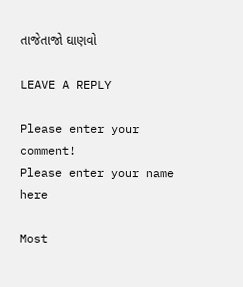તાજેતાજો ઘાણવો

LEAVE A REPLY

Please enter your comment!
Please enter your name here

Most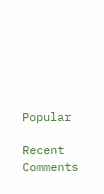Popular

Recent Comments